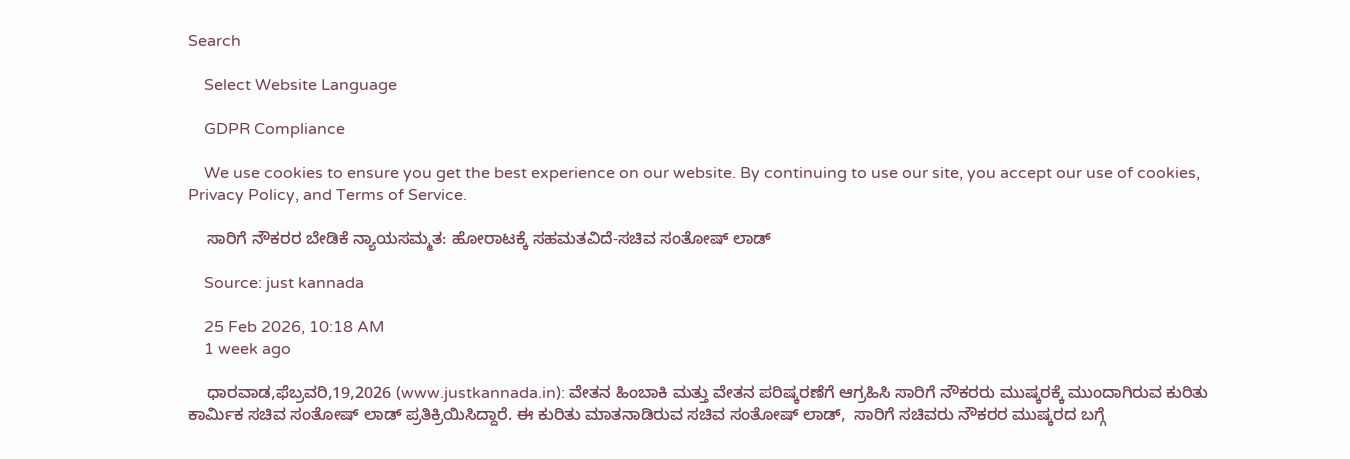Search

    Select Website Language

    GDPR Compliance

    We use cookies to ensure you get the best experience on our website. By continuing to use our site, you accept our use of cookies, Privacy Policy, and Terms of Service.

    ಸಾರಿಗೆ ನೌಕರರ ಬೇಡಿಕೆ ನ್ಯಾಯಸಮ್ಮತ: ಹೋರಾಟಕ್ಕೆ ಸಹಮತವಿದೆ-ಸಚಿವ ಸಂತೋಷ್ ಲಾಡ್

    Source: just kannada

    25 Feb 2026, 10:18 AM
    1 week ago

    ಧಾರವಾಡ,ಫೆಬ್ರವರಿ,19,2026 (www.justkannada.in): ವೇತನ ಹಿಂಬಾಕಿ ಮತ್ತು ವೇತನ ಪರಿಷ್ಕರಣೆಗೆ ಆಗ್ರಹಿಸಿ ಸಾರಿಗೆ ನೌಕರರು ಮುಷ್ಕರಕ್ಕೆ ಮುಂದಾಗಿರುವ ಕುರಿತು ಕಾರ್ಮಿಕ ಸಚಿವ ಸಂತೋಷ್ ಲಾಡ್ ಪ್ರತಿಕ್ರಿಯಿಸಿದ್ದಾರೆ. ಈ ಕುರಿತು ಮಾತನಾಡಿರುವ ಸಚಿವ ಸಂತೋಷ್ ಲಾಡ್,  ಸಾರಿಗೆ ಸಚಿವರು ನೌಕರರ ಮುಷ್ಕರದ ಬಗ್ಗೆ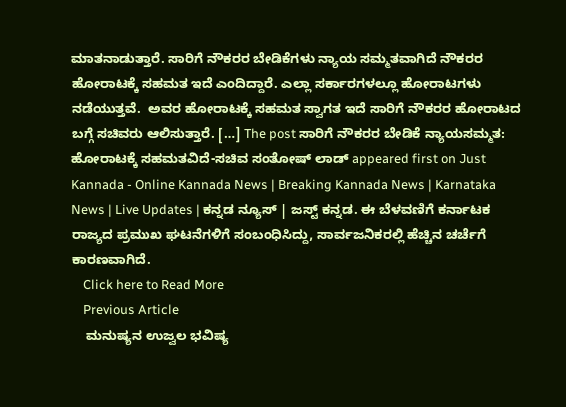ಮಾತನಾಡುತ್ತಾರೆ. ಸಾರಿಗೆ ನೌಕರರ ಬೇಡಿಕೆಗಳು ನ್ಯಾಯ ಸಮ್ಮತವಾಗಿದೆ ನೌಕರರ ಹೋರಾಟಕ್ಕೆ ಸಹಮತ ಇದೆ ಎಂದಿದ್ದಾರೆ. ಎಲ್ಲಾ ಸರ್ಕಾರಗಳಲ್ಲೂ ಹೋರಾಟಗಳು ನಡೆಯುತ್ತವೆ.  ಅವರ ಹೋರಾಟಕ್ಕೆ ಸಹಮತ ಸ್ವಾಗತ ಇದೆ ಸಾರಿಗೆ ನೌಕರರ ಹೋರಾಟದ ಬಗ್ಗೆ ಸಚಿವರು ಆಲಿಸುತ್ತಾರೆ. […] The post ಸಾರಿಗೆ ನೌಕರರ ಬೇಡಿಕೆ ನ್ಯಾಯಸಮ್ಮತ: ಹೋರಾಟಕ್ಕೆ ಸಹಮತವಿದೆ-ಸಚಿವ ಸಂತೋಷ್ ಲಾಡ್ appeared first on Just Kannada - Online Kannada News | Breaking Kannada News | Karnataka News | Live Updates | ಕನ್ನಡ ನ್ಯೂಸ್ | ಜಸ್ಟ್ ಕನ್ನಡ. ಈ ಬೆಳವಣಿಗೆ ಕರ್ನಾಟಕ ರಾಜ್ಯದ ಪ್ರಮುಖ ಘಟನೆಗಳಿಗೆ ಸಂಬಂಧಿಸಿದ್ದು, ಸಾರ್ವಜನಿಕರಲ್ಲಿ ಹೆಚ್ಚಿನ ಚರ್ಚೆಗೆ ಕಾರಣವಾಗಿದೆ.
    Click here to Read More
    Previous Article
    ಮನುಷ್ಯನ ಉಜ್ವಲ ಭವಿಷ್ಯ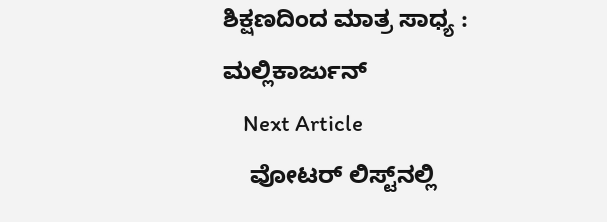ಶಿಕ್ಷಣದಿಂದ ಮಾತ್ರ ಸಾಧ್ಯ : ಮಲ್ಲಿಕಾರ್ಜುನ್
    Next Article
    ವೋಟರ್ ಲಿಸ್ಟ್‌ನಲ್ಲಿ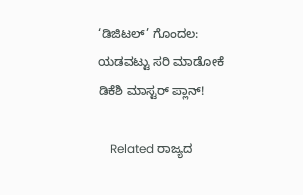‘ಡಿಜಿಟಲ್’ ಗೊಂದಲ: ಯಡವಟ್ಟು ಸರಿ ಮಾಡೋಕೆ ಡಿಕೆಶಿ ಮಾಸ್ಟರ್ ಪ್ಲಾನ್!

    Related ರಾಜ್ಯದ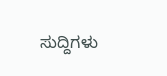ಸುದ್ದಿಗಳು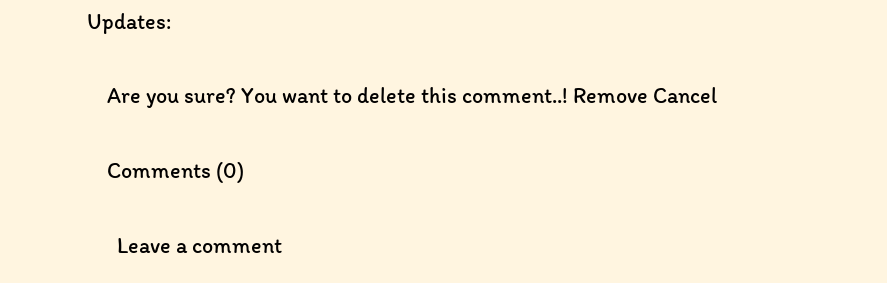Updates:

    Are you sure? You want to delete this comment..! Remove Cancel

    Comments (0)

      Leave a comment